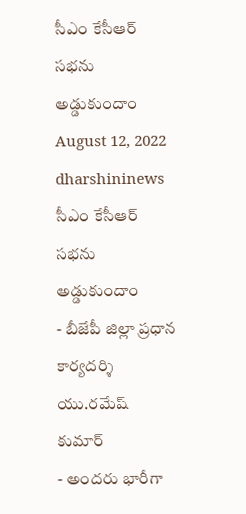సీఎం కేసీఆర్ సభను అడ్డుకుందాం
August 12, 2022
dharshininews
సీఎం కేసీఆర్ సభను అడ్డుకుందాం
- బీజేపీ జిల్లా ప్రధాన కార్యదర్శి యు.రమేష్ కుమార్
- అందరు భారీగా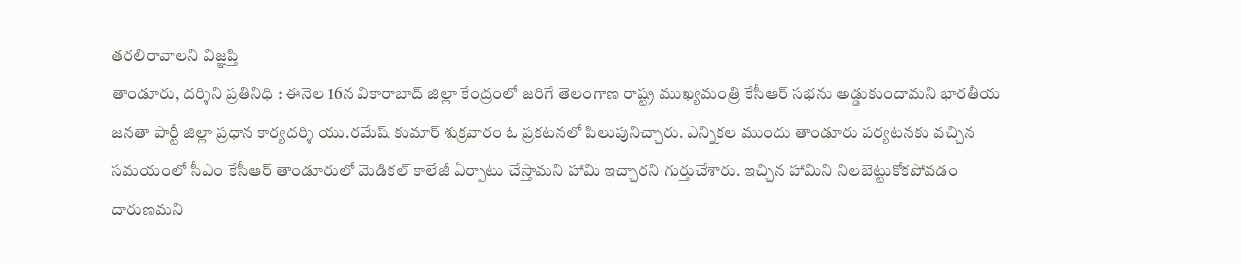తరలిరావాలని విజ్ఞప్తి
తాండూరు, దర్శిని ప్రతినిధి : ఈనెల 16న వికారాబాద్ జిల్లా కేంద్రంలో జరిగే తెలంగాణ రాష్ట్ర ముఖ్యమంత్రి కేసీఆర్ సభను అడ్డుకుందామని భారతీయ జనతా పార్టీ జిల్లా ప్రధాన కార్యదర్శి యు.రమేష్ కుమార్ శుక్రవారం ఓ ప్రకటనలో పిలుపునిచ్చారు. ఎన్నికల ముందు తాండూరు పర్యటనకు వచ్చిన సమయంలో సీఎం కేసీఆర్ తాండూరులో మెడికల్ కాలేజీ ఏర్పాటు చేస్తామని హామి ఇచ్చారని గుర్తుచేశారు. ఇచ్చిన హామిని నిలబెట్టుకోకపోవడం దారుణమని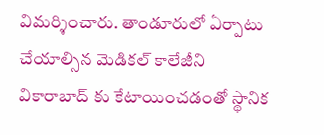విమర్శించారు. తాండూరులో ఏర్పాటు చేయాల్సిన మెడికల్ కాలేజీని వికారాబాద్ కు కేటాయించడంతో స్థానిక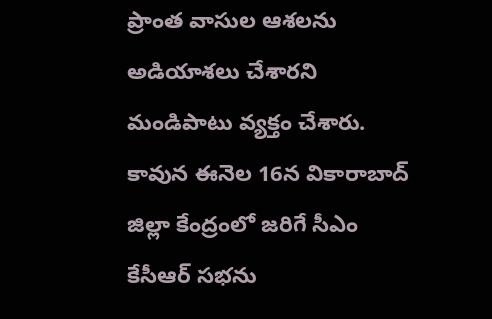ప్రాంత వాసుల ఆశలను అడియాశలు చేశారని మండిపాటు వ్యక్తం చేశారు. కావున ఈనెల 16న వికారాబాద్ జిల్లా కేంద్రంలో జరిగే సీఎం కేసీఆర్ సభను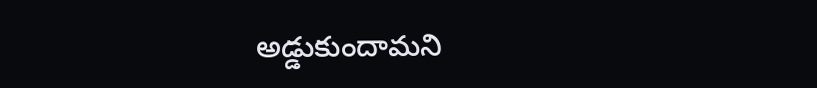అడ్డుకుందామని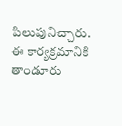పిలుపునిచ్చారు. ఈ కార్యక్రమానికి తాండూరు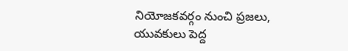నియోజకవర్గం నుంచి ప్రజలు, యువకులు పెద్ద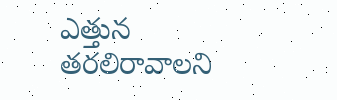ఎత్తున తరలిరావాలని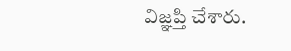విజ్ఞప్తి చేశారు.